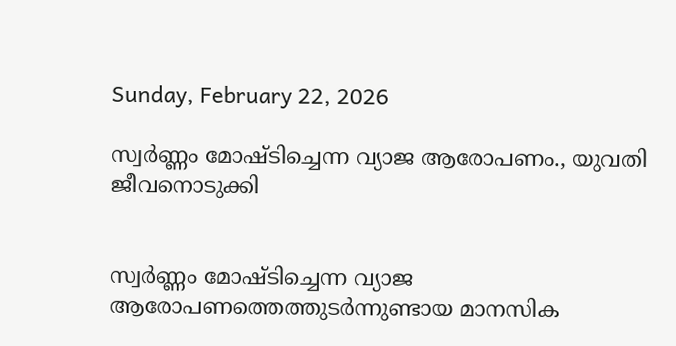Sunday, February 22, 2026

സ്വർണ്ണം മോഷ്ടിച്ചെന്ന വ്യാജ ആരോപണം., യുവതി ജീവനൊടുക്കി


സ്വർണ്ണം മോഷ്ടിച്ചെന്ന വ്യാജ ആരോപണത്തെത്തുടർന്നുണ്ടായ മാനസിക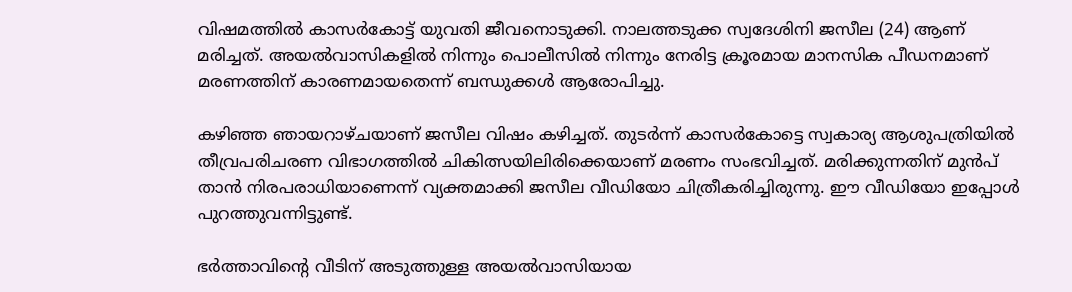വിഷമത്തിൽ കാസർകോട്ട് യുവതി ജീവനൊടുക്കി. നാലത്തടുക്ക സ്വദേശിനി ജസീല (24) ആണ് മരിച്ചത്. അയൽവാസികളിൽ നിന്നും പൊലീസിൽ നിന്നും നേരിട്ട ക്രൂരമായ മാനസിക പീഡനമാണ് മരണത്തിന് കാരണമായതെന്ന് ബന്ധുക്കൾ ആരോപിച്ചു.

കഴിഞ്ഞ ഞായറാഴ്ചയാണ് ജസീല വിഷം കഴിച്ചത്. തുടർന്ന് കാസർകോട്ടെ സ്വകാര്യ ആശുപത്രിയിൽ തീവ്രപരിചരണ വിഭാഗത്തിൽ ചികിത്സയിലിരിക്കെയാണ് മരണം സംഭവിച്ചത്. മരിക്കുന്നതിന് മുൻപ് താൻ നിരപരാധിയാണെന്ന് വ്യക്തമാക്കി ജസീല വീഡിയോ ചിത്രീകരിച്ചിരുന്നു. ഈ വീഡിയോ ഇപ്പോൾ പുറത്തുവന്നിട്ടുണ്ട്.

ഭർത്താവിന്റെ വീടിന് അടുത്തുള്ള അയൽവാസിയായ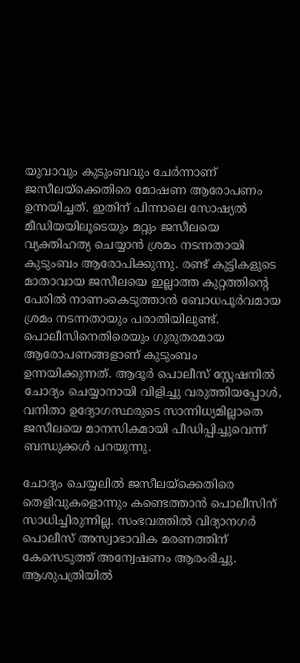യുവാവും കുടുംബവും ചേർന്നാണ് ജസീലയ്ക്കെതിരെ മോഷണ ആരോപണം ഉന്നയിച്ചത്. ഇതിന് പിന്നാലെ സോഷ്യൽ മീഡിയയിലൂടെയും മറ്റും ജസീലയെ വ്യക്തിഹത്യ ചെയ്യാൻ ശ്രമം നടന്നതായി കുടുംബം ആരോപിക്കുന്നു. രണ്ട് കുട്ടികളുടെ മാതാവായ ജസീലയെ ഇല്ലാത്ത കുറ്റത്തിന്റെ പേരിൽ നാണംകെടുത്താൻ ബോധപൂർവമായ ശ്രമം നടന്നതായും പരാതിയിലുണ്ട്.
പൊലീസിനെതിരെയും ഗുരുതരമായ ആരോപണങ്ങളാണ് കുടുംബം ഉന്നയിക്കുന്നത്. ആദൂർ പൊലീസ് സ്റ്റേഷനിൽ ചോദ്യം ചെയ്യാനായി വിളിച്ചു വരുത്തിയപ്പോൾ, വനിതാ ഉദ്യോഗസ്ഥരുടെ സാന്നിധ്യമില്ലാതെ ജസീലയെ മാനസികമായി പീഡിപ്പിച്ചുവെന്ന് ബന്ധുക്കൾ പറയുന്നു.

ചോദ്യം ചെയ്യലിൽ ജസീലയ്ക്കെതിരെ തെളിവുകളൊന്നും കണ്ടെത്താൻ പൊലീസിന് സാധിച്ചിരുന്നില്ല. സംഭവത്തിൽ വിദ്യാനഗർ പൊലീസ് അസ്വാഭാവിക മരണത്തിന് കേസെടുത്ത് അന്വേഷണം ആരംഭിച്ചു. ആശുപത്രിയിൽ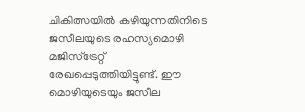ചികിത്സയിൽ കഴിയുന്നതിനിടെ ജസീലയുടെ രഹസ്യമൊഴി മജിസ്‌ട്രേറ്റ് രേഖപ്പെടുത്തിയിട്ടുണ്ട്. ഈ മൊഴിയുടെയും ജസീല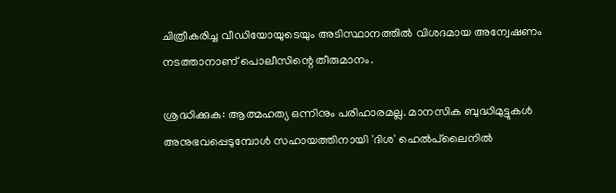ചിത്രീകരിച്ച വീഡിയോയുടെയും അടിസ്ഥാനത്തിൽ വിശദമായ അന്വേഷണം നടത്താനാണ് പൊലീസിന്റെ തീരുമാനം.

ശ്രദ്ധിക്കുക: ആത്മഹത്യ ഒന്നിനും പരിഹാരമല്ല. മാനസിക ബുദ്ധിമുട്ടുകൾ അനുഭവപ്പെടുമ്പോൾ സഹായത്തിനായി 'ദിശ' ഹെൽപ്‌ലൈനിൽ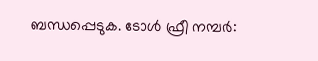ബന്ധപ്പെടുക. ടോൾ ഫ്രീ നമ്പർ: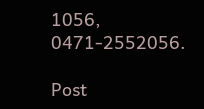1056, 0471-2552056.

Post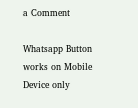a Comment

Whatsapp Button works on Mobile Device only